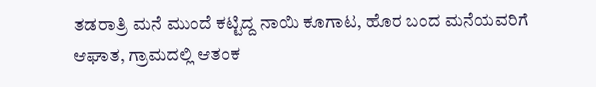ತಡರಾತ್ರಿ ಮನೆ ಮುಂದೆ ಕಟ್ಟಿದ್ದ ನಾಯಿ ಕೂಗಾಟ, ಹೊರ ಬಂದ ಮನೆಯವರಿಗೆ ಆಘಾತ, ಗ್ರಾಮದಲ್ಲಿ ಆತಂಕ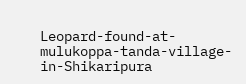Leopard-found-at-mulukoppa-tanda-village-in-Shikaripura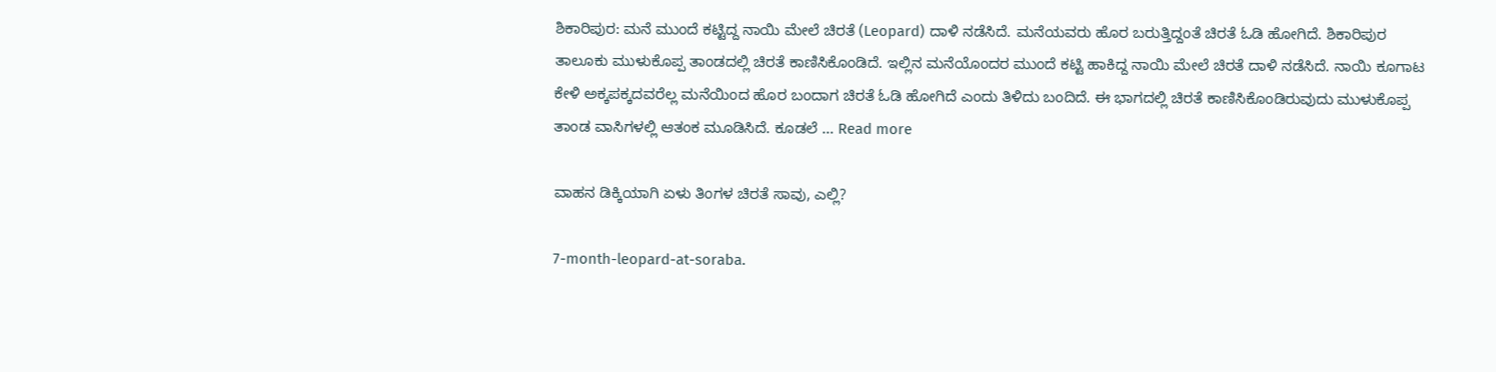ಶಿಕಾರಿಪುರ: ಮನೆ ಮುಂದೆ ಕಟ್ಟಿದ್ದ ನಾಯಿ ಮೇಲೆ ಚಿರತೆ (Leopard) ದಾಳಿ ನಡೆಸಿದೆ. ಮನೆಯವರು ಹೊರ ಬರುತ್ತಿದ್ದಂತೆ ಚಿರತೆ ಓಡಿ ಹೋಗಿದೆ. ಶಿಕಾರಿಪುರ ತಾಲೂಕು ಮುಳುಕೊಪ್ಪ ತಾಂಡದಲ್ಲಿ ಚಿರತೆ ಕಾಣಿಸಿಕೊಂಡಿದೆ. ಇಲ್ಲಿನ ಮನೆಯೊಂದರ ಮುಂದೆ ಕಟ್ಟಿ ಹಾಕಿದ್ದ ನಾಯಿ ಮೇಲೆ ಚಿರತೆ ದಾಳಿ ನಡೆಸಿದೆ. ನಾಯಿ ಕೂಗಾಟ ಕೇಳಿ ಅಕ್ಕಪಕ್ಕದವರೆಲ್ಲ ಮನೆಯಿಂದ ಹೊರ ಬಂದಾಗ ಚಿರತೆ ಓಡಿ ಹೋಗಿದೆ ಎಂದು ತಿಳಿದು ಬಂದಿದೆ. ಈ ಭಾಗದಲ್ಲಿ ಚಿರತೆ ಕಾಣಿಸಿಕೊಂಡಿರುವುದು ಮುಳುಕೊಪ್ಪ ತಾಂಡ ವಾಸಿಗಳಲ್ಲಿ ಆತಂಕ ಮೂಡಿಸಿದೆ. ಕೂಡಲೆ … Read more

ವಾಹನ ಡಿಕ್ಕಿಯಾಗಿ ಏಳು ತಿಂಗಳ ಚಿರತೆ ಸಾವು, ಎಲ್ಲಿ?

7-month-leopard-at-soraba.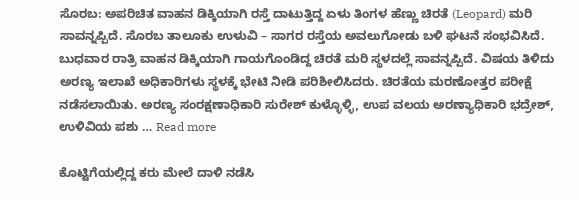ಸೊರಬ: ಅಪರಿಚಿತ ವಾಹನ ಡಿಕ್ಕಿಯಾಗಿ ರಸ್ತೆ ದಾಟುತ್ತಿದ್ದ ಏಳು ತಿಂಗಳ ಹೆಣ್ಣು ಚಿರತೆ (Leopard) ಮರಿ ಸಾವನ್ನಪ್ಪಿದೆ. ಸೊರಬ ತಾಲೂಕು ಉಳುವಿ – ಸಾಗರ ರಸ್ತೆಯ ಅವಲುಗೋಡು ಬಳಿ ಘಟನೆ ಸಂಭವಿಸಿದೆ. ಬುಧವಾರ ರಾತ್ರಿ ವಾಹನ ಡಿಕ್ಕಿಯಾಗಿ ಗಾಯಗೊಂಡಿದ್ದ ಚಿರತೆ ಮರಿ ಸ್ಥಳದಲ್ಲೆ ಸಾವನ್ನಪ್ಪಿದೆ. ವಿಷಯ ತಿಳಿದು ಅರಣ್ಯ ಇಲಾಖೆ ಅಧಿಕಾರಿಗಳು ಸ್ಥಳಕ್ಕೆ ಭೇಟಿ ನೀಡಿ ಪರಿಶೀಲಿಸಿದರು. ಚಿರತೆಯ ಮರಣೋತ್ತರ ಪರೀಕ್ಷೆ ನಡೆಸಲಾಯಿತು. ಅರಣ್ಯ ಸಂರಕ್ಷಣಾಧಿಕಾರಿ ಸುರೇಶ್‌ ಕುಳ್ಳೊಳ್ಳಿ, ಉಪ ವಲಯ ಅರಣ್ಯಾಧಿಕಾರಿ ಭದ್ರೇಶ್‌, ಉಳಿವಿಯ ಪಶು … Read more

ಕೊಟ್ಟಿಗೆಯಲ್ಲಿದ್ದ ಕರು ಮೇಲೆ ದಾಳಿ ನಡೆಸಿ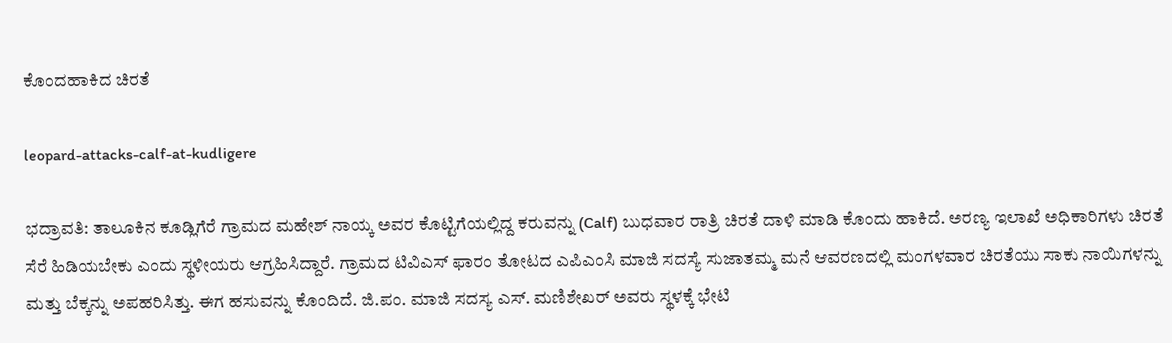ಕೊಂದಹಾಕಿದ ಚಿರತೆ

leopard-attacks-calf-at-kudligere

ಭದ್ರಾವತಿ: ತಾಲೂಕಿನ ಕೂಡ್ಲಿಗೆರೆ ಗ್ರಾಮದ ಮಹೇಶ್ ನಾಯ್ಕ ಅವರ ಕೊಟ್ಟಿಗೆಯಲ್ಲಿದ್ದ ಕರುವನ್ನು (Calf) ಬುಧವಾರ ರಾತ್ರಿ ಚಿರತೆ ದಾಳಿ ಮಾಡಿ ಕೊಂದು ಹಾಕಿದೆ. ಅರಣ್ಯ ಇಲಾಖೆ ಅಧಿಕಾರಿಗಳು ಚಿರತೆ ಸೆರೆ ಹಿಡಿಯಬೇಕು ಎಂದು ಸ್ಥಳೀಯರು ಆಗ್ರಹಿಸಿದ್ದಾರೆ. ಗ್ರಾಮದ ಟಿವಿಎಸ್ ಫಾರಂ ತೋಟದ ಎಪಿಎಂಸಿ ಮಾಜಿ ಸದಸ್ಯೆ ಸುಜಾತಮ್ಮ ಮನೆ ಆವರಣದಲ್ಲಿ ಮಂಗಳವಾರ ಚಿರತೆಯು ಸಾಕು ನಾಯಿಗಳನ್ನು ಮತ್ತು ಬೆಕ್ಕನ್ನು ಅಪಹರಿಸಿತ್ತು. ಈಗ ಹಸುವನ್ನು ಕೊಂದಿದೆ. ಜಿ.ಪಂ. ಮಾಜಿ ಸದಸ್ಯ ಎಸ್. ಮಣಿಶೇಖರ್ ಅವರು ಸ್ಥಳಕ್ಕೆ ಭೇಟಿ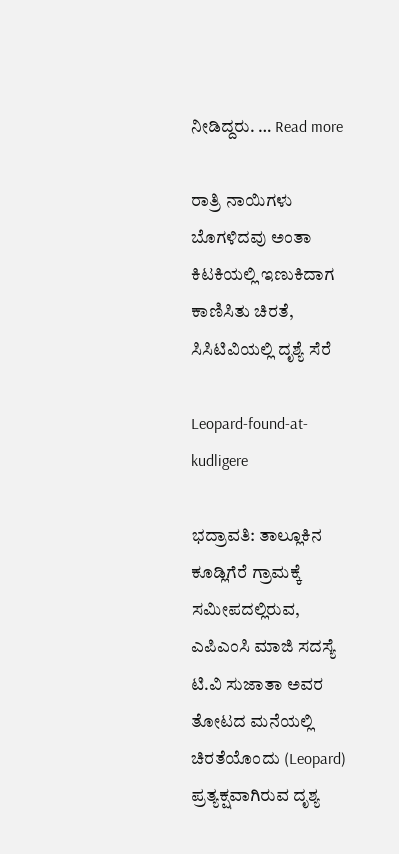ನೀಡಿದ್ದರು. … Read more

ರಾತ್ರಿ ನಾಯಿಗಳು ಬೊಗಳಿದವು ಅಂತಾ ಕಿಟಕಿಯಲ್ಲಿ ಇಣುಕಿದಾಗ ಕಾಣಿಸಿತು ಚಿರತೆ, ಸಿಸಿಟಿವಿಯಲ್ಲಿ ದೃಶ್ಯೆ ಸೆರೆ

Leopard-found-at-kudligere

ಭದ್ರಾವತಿ: ತಾಲ್ಲೂಕಿನ ಕೂಡ್ಲಿಗೆರೆ ಗ್ರಾಮಕ್ಕೆ ಸಮೀಪದಲ್ಲಿರುವ, ಎಪಿಎಂಸಿ ಮಾಜಿ ಸದಸ್ಯೆ ಟಿ.ವಿ ಸುಜಾತಾ ಅವರ ತೋಟದ ಮನೆಯಲ್ಲಿ ಚಿರತೆಯೊಂದು (Leopard) ಪ್ರತ್ಯಕ್ಷವಾಗಿರುವ ದೃಶ್ಯ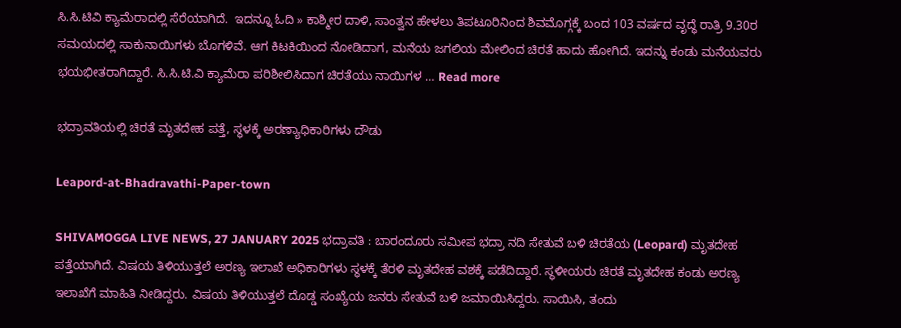ಸಿ.ಸಿ.ಟಿವಿ ಕ್ಯಾಮೆರಾದಲ್ಲಿ ಸೆರೆಯಾಗಿದೆ.  ಇದನ್ನೂ ಓದಿ » ಕಾಶ್ಮೀರ ದಾಳಿ, ಸಾಂತ್ವನ ಹೇಳಲು ತಿಪಟೂರಿನಿಂದ ಶಿವಮೊಗ್ಗಕ್ಕೆ ಬಂದ 103 ವರ್ಷದ ವೃದ್ಧೆ ರಾತ್ರಿ 9.30ರ ಸಮಯದಲ್ಲಿ ಸಾಕುನಾಯಿಗಳು ಬೊಗಳಿವೆ. ಆಗ ಕಿಟಕಿಯಿಂದ ನೋಡಿದಾಗ, ಮನೆಯ ಜಗಲಿಯ ಮೇಲಿಂದ ಚಿರತೆ ಹಾದು ಹೋಗಿದೆ. ಇದನ್ನು ಕಂಡು ಮನೆಯವರು ಭಯಭೀತರಾಗಿದ್ದಾರೆ. ಸಿ.ಸಿ.ಟಿ.ವಿ ಕ್ಯಾಮೆರಾ ಪರಿಶೀಲಿಸಿದಾಗ ಚಿರತೆಯು ನಾಯಿಗಳ … Read more

ಭದ್ರಾವತಿಯಲ್ಲಿ ಚಿರತೆ ಮೃತದೇಹ ಪತ್ತೆ, ಸ್ಥಳಕ್ಕೆ ಅರಣ್ಯಾಧಿಕಾರಿಗಳು ದೌಡು

Leapord-at-Bhadravathi-Paper-town

SHIVAMOGGA LIVE NEWS, 27 JANUARY 2025 ಭದ್ರಾವತಿ : ಬಾರಂದೂರು ಸಮೀಪ ಭದ್ರಾ ನದಿ ಸೇತುವೆ ಬಳಿ ಚಿರತೆಯ (Leopard) ಮೃತದೇಹ ಪತ್ತೆಯಾಗಿದೆ. ವಿಷಯ ತಿಳಿಯುತ್ತಲೆ ಅರಣ್ಯ ಇಲಾಖೆ ಅಧಿಕಾರಿಗಳು ಸ್ಥಳಕ್ಕೆ ತೆರಳಿ ಮೃತದೇಹ ವಶಕ್ಕೆ ಪಡೆದಿದ್ದಾರೆ. ಸ್ಥಳೀಯರು ಚಿರತೆ ಮೃತದೇಹ ಕಂಡು ಅರಣ್ಯ ಇಲಾಖೆಗೆ ಮಾಹಿತಿ ನೀಡಿದ್ದರು. ವಿಷಯ ತಿಳಿಯುತ್ತಲೆ ದೊಡ್ಡ ಸಂಖ್ಯೆಯ ಜನರು ಸೇತುವೆ ಬಳಿ ಜಮಾಯಿಸಿದ್ದರು. ಸಾಯಿಸಿ, ತಂದು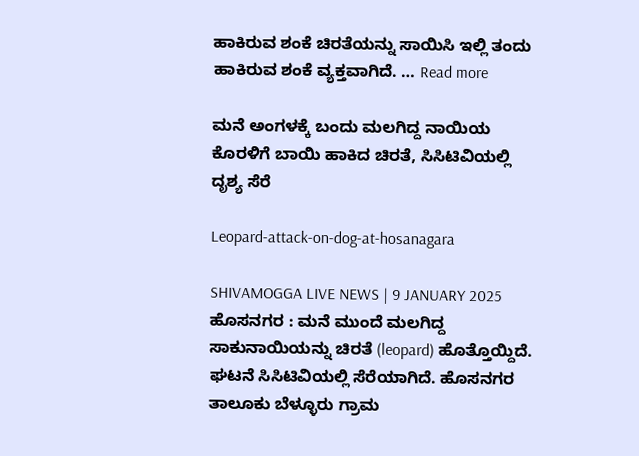ಹಾಕಿರುವ ಶಂಕೆ ಚಿರತೆಯನ್ನು ಸಾಯಿಸಿ ಇಲ್ಲಿ ತಂದು ಹಾಕಿರುವ ಶಂಕೆ ವ್ಯಕ್ತವಾಗಿದೆ. … Read more

ಮನೆ ಅಂಗಳಕ್ಕೆ ಬಂದು ಮಲಗಿದ್ದ ನಾಯಿಯ ಕೊರಳಿಗೆ ಬಾಯಿ ಹಾಕಿದ ಚಿರತೆ, ಸಿಸಿಟಿವಿಯಲ್ಲಿ ದೃಶ್ಯ ಸೆರೆ

Leopard-attack-on-dog-at-hosanagara

SHIVAMOGGA LIVE NEWS | 9 JANUARY 2025 ಹೊಸನಗರ : ಮನೆ ಮುಂದೆ ಮಲಗಿದ್ದ ಸಾಕುನಾಯಿಯನ್ನು ಚಿರತೆ (leopard) ಹೊತ್ತೊಯ್ದಿದೆ. ಘಟನೆ ಸಿಸಿಟಿವಿಯಲ್ಲಿ ಸೆರೆಯಾಗಿದೆ. ಹೊಸನಗರ ತಾಲೂಕು ಬೆಳ್ಳೂರು ಗ್ರಾಮ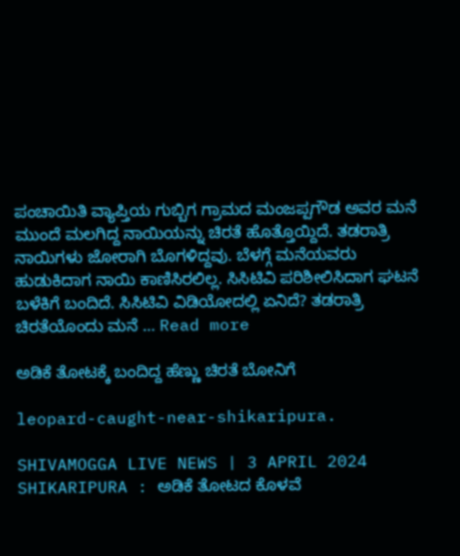ಪಂಚಾಯಿತಿ ವ್ಯಾಪ್ತಿಯ ಗುಬ್ಬಿಗ ಗ್ರಾಮದ ಮಂಜಪ್ಪಗೌಡ ಅವರ ಮನೆ ಮುಂದೆ ಮಲಗಿದ್ದ ನಾಯಿಯನ್ನು ಚಿರತೆ ಹೊತ್ತೊಯ್ದಿದೆ. ತಡರಾತ್ರಿ ನಾಯಿಗಳು ಜೋರಾಗಿ ಬೊಗಳಿದ್ದವು. ಬೆಳಗ್ಗೆ ಮನೆಯವರು ಹುಡುಕಿದಾಗ ನಾಯಿ ಕಾಣಿಸಿರಲಿಲ್ಲ. ಸಿಸಿಟಿವಿ ಪರಿಶೀಲಿಸಿದಾಗ ಘಟನೆ ಬಳೆಕಿಗೆ ಬಂದಿದೆ. ಸಿಸಿಟಿವಿ ವಿಡಿಯೋದಲ್ಲಿ ಏನಿದೆ? ತಡರಾತ್ರಿ ಚಿರತೆಯೊಂದು ಮನೆ … Read more

ಅಡಿಕೆ ತೋಟಕ್ಕೆ ಬಂದಿದ್ದ ಹೆಣ್ಣು ಚಿರತೆ ಬೋನಿಗೆ

leopard-caught-near-shikaripura.

SHIVAMOGGA LIVE NEWS | 3 APRIL 2024 SHIKARIPURA : ಅಡಿಕೆ ತೋಟದ ಕೊಳವೆ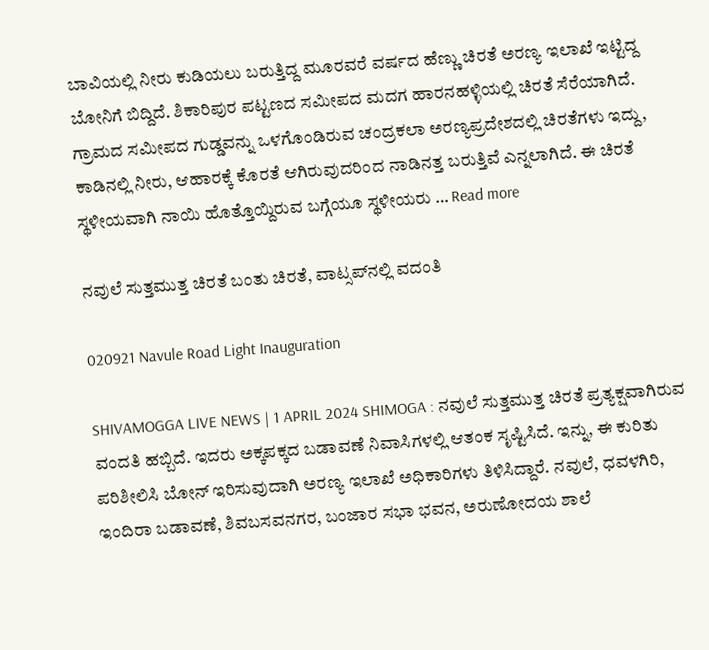ಬಾವಿಯಲ್ಲಿ ನೀರು ಕುಡಿಯಲು ಬರುತ್ತಿದ್ದ ಮೂರವರೆ ವರ್ಷದ ಹೆಣ್ಣು ಚಿರತೆ ಅರಣ್ಯ ಇಲಾಖೆ ಇಟ್ಟಿದ್ದ ಬೋನಿಗೆ ಬಿದ್ದಿದೆ. ಶಿಕಾರಿಪುರ ಪಟ್ಟಣದ ಸಮೀಪದ ಮದಗ ಹಾರನಹಳ್ಳಿಯಲ್ಲಿ ಚಿರತೆ ಸೆರೆಯಾಗಿದೆ. ಗ್ರಾಮದ ಸಮೀಪದ ಗುಡ್ಡವನ್ನು ಒಳಗೊಂಡಿರುವ ಚಂದ್ರಕಲಾ ಅರಣ್ಯಪ್ರದೇಶದಲ್ಲಿ ಚಿರತೆಗಳು ಇದ್ದು, ಕಾಡಿನಲ್ಲಿ ನೀರು, ಆಹಾರಕ್ಕೆ ಕೊರತೆ ಆಗಿರುವುದರಿಂದ ನಾಡಿನತ್ತ ಬರುತ್ತಿವೆ ಎನ್ನಲಾಗಿದೆ. ಈ ಚಿರತೆ ಸ್ಥಳೀಯವಾಗಿ ನಾಯಿ ಹೊತ್ತೊಯ್ದಿರುವ ಬಗ್ಗೆಯೂ ಸ್ಥಳೀಯರು … Read more

ನವುಲೆ ಸುತ್ತಮುತ್ತ ಚಿರತೆ ಬಂತು ಚಿರತೆ, ವಾಟ್ಸಪ್‌ನಲ್ಲಿ ವದಂತಿ

020921 Navule Road Light Inauguration

SHIVAMOGGA LIVE NEWS | 1 APRIL 2024 SHIMOGA : ನವುಲೆ ಸುತ್ತಮುತ್ತ ಚಿರತೆ ಪ್ರತ್ಯಕ್ಷವಾಗಿರುವ ವಂದತಿ ಹಬ್ಬಿದೆ. ಇದರು ಅಕ್ಕಪಕ್ಕದ ಬಡಾವಣೆ ನಿವಾಸಿಗಳಲ್ಲಿ ಆತಂಕ ಸೃಷ್ಟಿಸಿದೆ. ಇನ್ನು, ಈ ಕುರಿತು ಪರಿಶೀಲಿಸಿ ಬೋನ್‌ ಇರಿಸುವುದಾಗಿ ಅರಣ್ಯ ಇಲಾಖೆ ಅಧಿಕಾರಿಗಳು ತಿಳಿಸಿದ್ದಾರೆ. ನವುಲೆ, ಧವಳಗಿರಿ, ಇಂದಿರಾ ಬಡಾವಣೆ, ಶಿವಬಸವನಗರ, ಬಂಜಾರ ಸಭಾ ಭವನ, ಅರುಣೋದಯ ಶಾಲೆ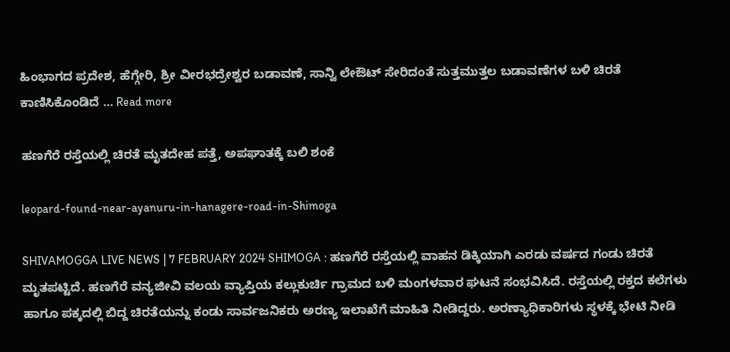ಹಿಂಭಾಗದ ಪ್ರದೇಶ, ಹೆಗ್ಗೇರಿ, ಶ್ರೀ ವೀರಭದ್ರೇಶ್ವರ ಬಡಾವಣೆ, ಸಾನ್ವಿ ಲೇಔಟ್‌ ಸೇರಿದಂತೆ ಸುತ್ತಮುತ್ತಲ ಬಡಾವಣೆಗಳ ಬಳಿ ಚಿರತೆ ಕಾಣಿಸಿಕೊಂಡಿದೆ … Read more

ಹಣಗೆರೆ ರಸ್ತೆಯಲ್ಲಿ ಚಿರತೆ ಮೃತದೇಹ ಪತ್ತೆ, ಅಪಘಾತಕ್ಕೆ ಬಲಿ ಶಂಕೆ

leopard-found-near-ayanuru-in-hanagere-road-in-Shimoga

SHIVAMOGGA LIVE NEWS | 7 FEBRUARY 2024 SHIMOGA : ಹಣಗೆರೆ ರಸ್ತೆಯಲ್ಲಿ ವಾಹನ ಡಿಕ್ಕಿಯಾಗಿ ಎರಡು ವರ್ಷದ ಗಂಡು ಚಿರತೆ ಮೃತಪಟ್ಟಿದೆ. ಹಣಗೆರೆ ವನ್ಯಜೀವಿ ವಲಯ ವ್ಯಾಪ್ತಿಯ ಕಲ್ಲುಕುರ್ಚಿ ಗ್ರಾಮದ ಬಳಿ ಮಂಗಳವಾರ ಘಟನೆ ಸಂಭವಿಸಿದೆ. ರಸ್ತೆಯಲ್ಲಿ ರಕ್ತದ ಕಲೆಗಳು ಹಾಗೂ ಪಕ್ಕದಲ್ಲಿ ಬಿದ್ದ ಚಿರತೆಯನ್ನು ಕಂಡು ಸಾರ್ವಜನಿಕರು ಅರಣ್ಯ ಇಲಾಖೆಗೆ ಮಾಹಿತಿ ನೀಡಿದ್ದರು. ಅರಣ್ಯಾಧಿಕಾರಿಗಳು ಸ್ಥಳಕ್ಕೆ ಭೇಟಿ ನೀಡಿ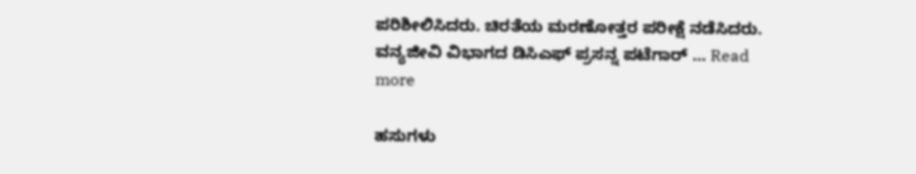ಪರಿಶೀಲಿಸಿದರು. ಚಿರತೆಯ ಮರಣೋತ್ತರ ಪರೀಕ್ಷೆ ನಡೆಸಿದರು. ವನ್ಯಜೀವಿ ವಿಭಾಗದ ಡಿಸಿಎಫ್‌ ಪ್ರಸನ್ನ ಪಟೆಗಾರ್ … Read more

ಹಸುಗಳು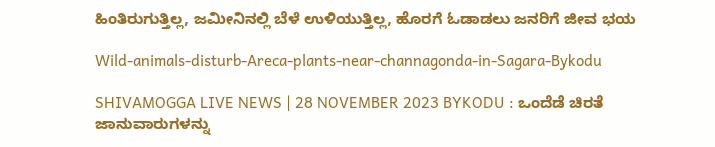ಹಿಂತಿರುಗುತ್ತಿಲ್ಲ, ಜಮೀನಿನಲ್ಲಿ ಬೆಳೆ ಉಳಿಯುತ್ತಿಲ್ಲ, ಹೊರಗೆ ಓಡಾಡಲು ಜನರಿಗೆ ಜೀವ ಭಯ

Wild-animals-disturb-Areca-plants-near-channagonda-in-Sagara-Bykodu

SHIVAMOGGA LIVE NEWS | 28 NOVEMBER 2023 BYKODU : ಒಂದೆಡೆ ಚಿರತೆ ಜಾನುವಾರುಗಳನ್ನು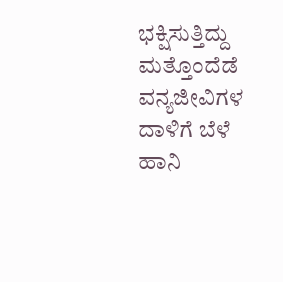ಭಕ್ಷಿಸುತ್ತಿದ್ದು ಮತ್ತೊಂದೆಡೆ ವನ್ಯಜೀವಿಗಳ ದಾಳಿಗೆ ಬೆಳೆ ಹಾನಿ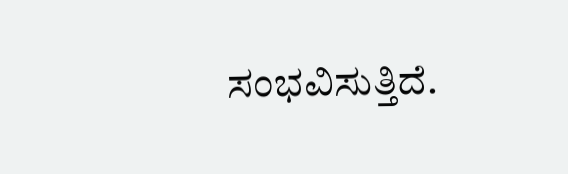ಸಂಭವಿಸುತ್ತಿದೆ.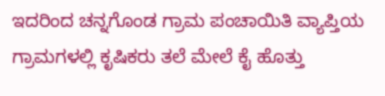ಇದರಿಂದ ಚನ್ನಗೊಂಡ ಗ್ರಾಮ ಪಂಚಾಯಿತಿ ವ್ಯಾಪ್ತಿಯ ಗ್ರಾಮಗಳಲ್ಲಿ ಕೃಷಿಕರು ತಲೆ ಮೇಲೆ ಕೈ ಹೊತ್ತು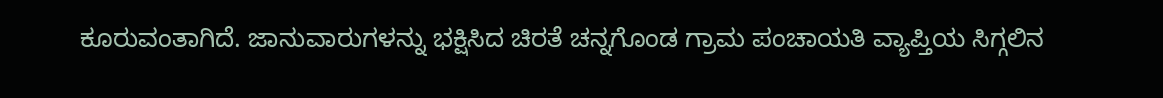ಕೂರುವಂತಾಗಿದೆ. ಜಾನುವಾರುಗಳನ್ನು ಭಕ್ಷಿಸಿದ ಚಿರತೆ ಚನ್ನಗೊಂಡ ಗ್ರಾಮ ಪಂಚಾಯತಿ ವ್ಯಾಪ್ತಿಯ ಸಿಗ್ಗಲಿನ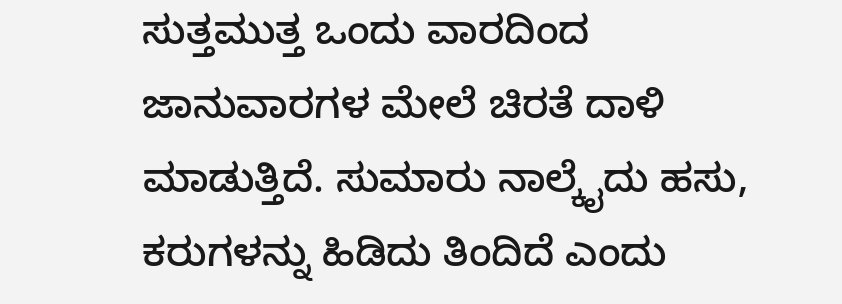ಸುತ್ತಮುತ್ತ ಒಂದು ವಾರದಿಂದ ಜಾನುವಾರಗಳ ಮೇಲೆ ಚಿರತೆ ದಾಳಿ ಮಾಡುತ್ತಿದೆ. ಸುಮಾರು ನಾಲ್ಕೈದು ಹಸು, ಕರುಗಳನ್ನು ಹಿಡಿದು ತಿಂದಿದೆ ಎಂದು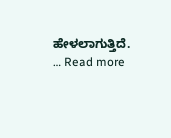ಹೇಳಲಾಗುತ್ತಿದೆ. … Read more